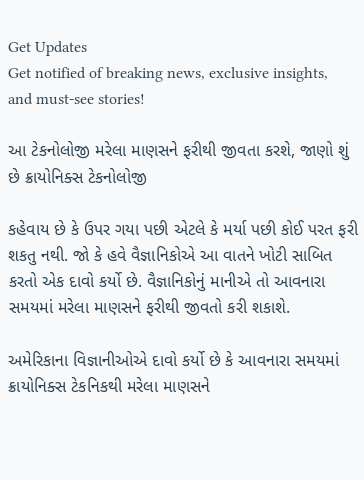Get Updates
Get notified of breaking news, exclusive insights, and must-see stories!

આ ટેકનોલોજી મરેલા માણસને ફરીથી જીવતા કરશે, જાણો શું છે ક્રાયોનિક્સ ટેકનોલોજી

કહેવાય છે કે ઉપર ગયા પછી એટલે કે મર્યા પછી કોઈ પરત ફરી શકતુ નથી. જો કે હવે વૈજ્ઞાનિકોએ આ વાતને ખોટી સાબિત કરતો એક દાવો કર્યો છે. વૈજ્ઞાનિકોનું માનીએ તો આવનારા સમયમાં મરેલા માણસને ફરીથી જીવતો કરી શકાશે.

અમેરિકાના વિજ્ઞાનીઓએ દાવો કર્યો છે કે આવનારા સમયમાં ક્રાયોનિક્સ ટેકનિકથી મરેલા માણસને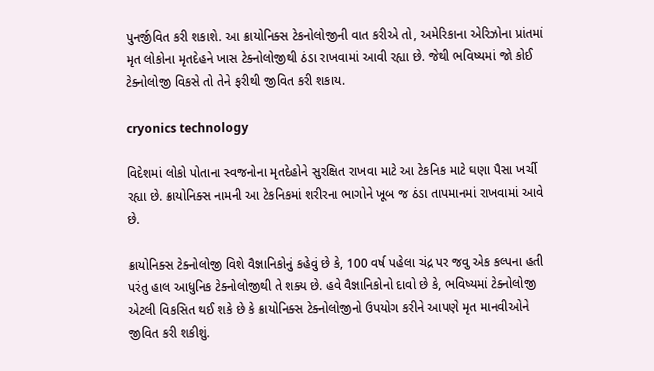પુનર્જીવિત કરી શકાશે. આ ક્રાયોનિક્સ ટેકનોલોજીની વાત કરીએ તો, અમેરિકાના એરિઝોના પ્રાંતમાં મૃત લોકોના મૃતદેહને ખાસ ટેક્નોલોજીથી ઠંડા રાખવામાં આવી રહ્યા છે. જેથી ભવિષ્યમાં જો કોઈ ટેક્નોલોજી વિકસે તો તેને ફરીથી જીવિત કરી શકાય.

cryonics technology

વિદેશમાં લોકો પોતાના સ્વજનોના મૃતદેહોને સુરક્ષિત રાખવા માટે આ ટેકનિક માટે ઘણા પૈસા ખર્ચી રહ્યા છે. ક્રાયોનિક્સ નામની આ ટેકનિકમાં શરીરના ભાગોને ખૂબ જ ઠંડા તાપમાનમાં રાખવામાં આવે છે.

ક્રાયોનિક્સ ટેક્નોલોજી વિશે વૈજ્ઞાનિકોનું કહેવું છે કે, 100 વર્ષ પહેલા ચંદ્ર પર જવુ એક કલ્પના હતી પરંતુ હાલ આધુનિક ટેક્નોલોજીથી તે શક્ય છે. હવે વૈજ્ઞાનિકોનો દાવો છે કે, ભવિષ્યમાં ટેક્નોલોજી એટલી વિકસિત થઈ શકે છે કે ક્રાયોનિક્સ ટેક્નોલોજીનો ઉપયોગ કરીને આપણે મૃત માનવીઓને જીવિત કરી શકીશું.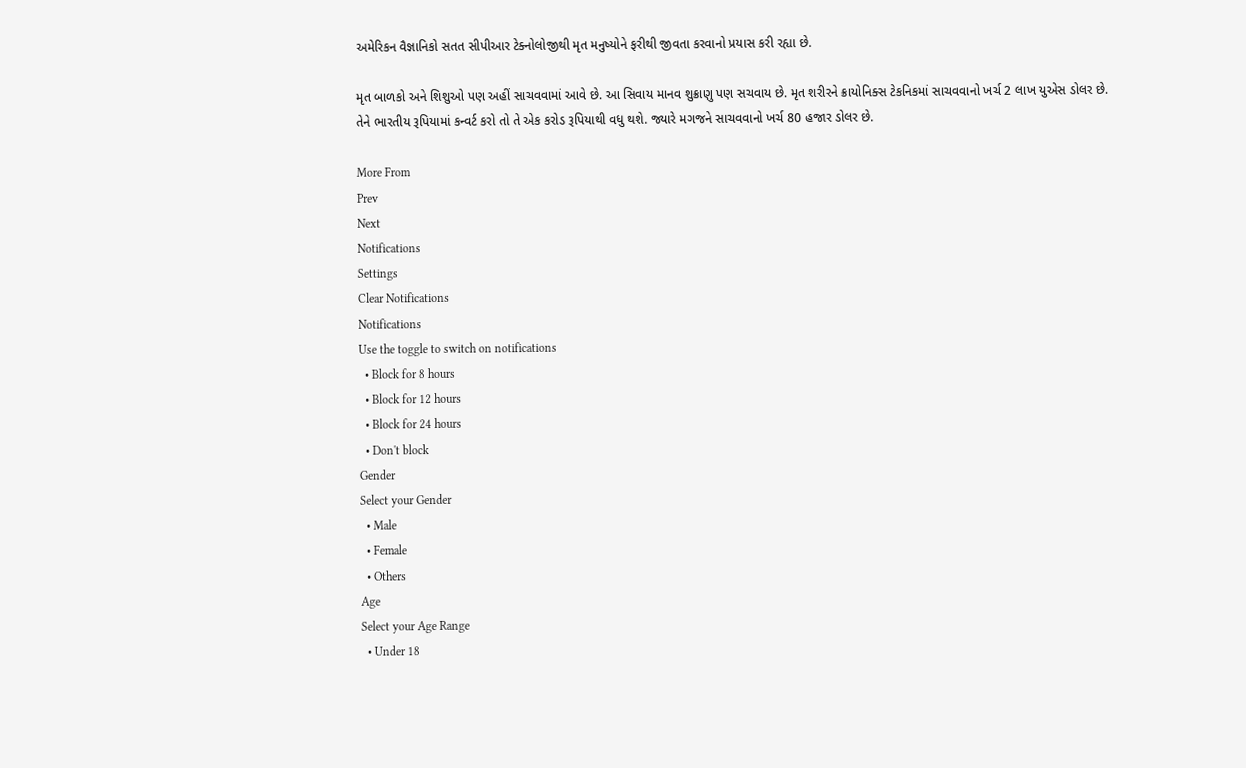અમેરિકન વૈજ્ઞાનિકો સતત સીપીઆર ટેક્નોલોજીથી મૃત મનુષ્યોને ફરીથી જીવતા કરવાનો પ્રયાસ કરી રહ્યા છે.

મૃત બાળકો અને શિશુઓ પણ અહીં સાચવવામાં આવે છે. આ સિવાય માનવ શુક્રાણુ પણ સચવાય છે. મૃત શરીરને ક્રાયોનિક્સ ટેકનિકમાં સાચવવાનો ખર્ચ 2 લાખ યુએસ ડોલર છે. તેને ભારતીય રૂપિયામાં કન્વર્ટ કરો તો તે એક કરોડ રૂપિયાથી વધુ થશે. જ્યારે મગજને સાચવવાનો ખર્ચ 80 હજાર ડોલર છે.

More From
Prev
Next
Notifications
Settings
Clear Notifications
Notifications
Use the toggle to switch on notifications
  • Block for 8 hours
  • Block for 12 hours
  • Block for 24 hours
  • Don't block
Gender
Select your Gender
  • Male
  • Female
  • Others
Age
Select your Age Range
  • Under 18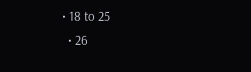• 18 to 25
  • 26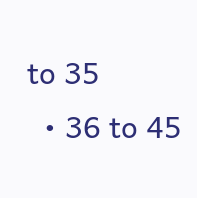to 35
  • 36 to 45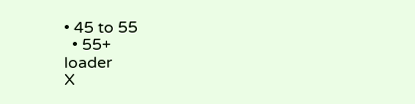• 45 to 55
  • 55+
loader
X